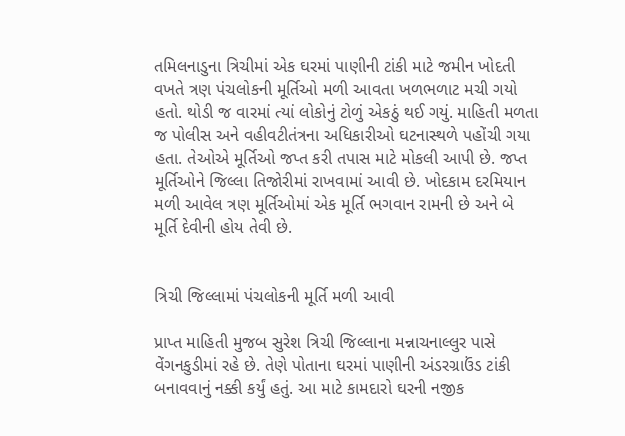તમિલનાડુના ત્રિચીમાં એક ઘરમાં પાણીની ટાંકી માટે જમીન ખોદતી વખતે ત્રણ પંચલોકની મૂર્તિઓ મળી આવતા ખળભળાટ મચી ગયો હતો. થોડી જ વારમાં ત્યાં લોકોનું ટોળું એકઠું થઈ ગયું. માહિતી મળતા જ પોલીસ અને વહીવટીતંત્રના અધિકારીઓ ઘટનાસ્થળે પહોંચી ગયા હતા. તેઓએ મૂર્તિઓ જપ્ત કરી તપાસ માટે મોકલી આપી છે. જપ્ત મૂર્તિઓને જિલ્લા તિજોરીમાં રાખવામાં આવી છે. ખોદકામ દરમિયાન મળી આવેલ ત્રણ મૂર્તિઓમાં એક મૂર્તિ ભગવાન રામની છે અને બે મૂર્તિ દેવીની હોય તેવી છે.


ત્રિચી જિલ્લામાં પંચલોકની મૂર્તિ મળી આવી

પ્રાપ્ત માહિતી મુજબ સુરેશ ત્રિચી જિલ્લાના મન્નાચનાલ્લુર પાસે વેંગનકુડીમાં રહે છે. તેણે પોતાના ઘરમાં પાણીની અંડરગ્રાઉંડ ટાંકી બનાવવાનું નક્કી કર્યું હતું. આ માટે કામદારો ઘરની નજીક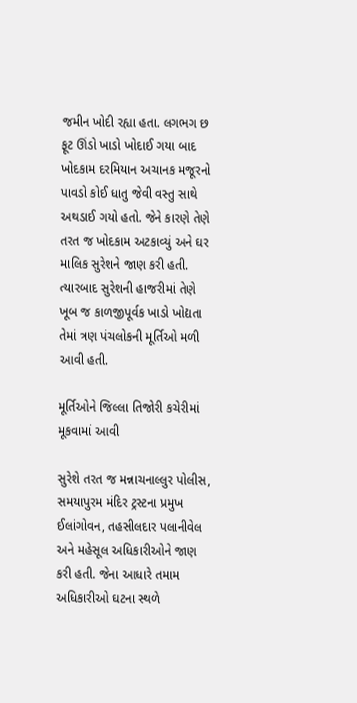જમીન ખોદી રહ્યા હતા. લગભગ છ ફૂટ ઊંડો ખાડો ખોદાઈ ગયા બાદ ખોદકામ દરમિયાન અચાનક મજૂરનો પાવડો કોઈ ધાતુ જેવી વસ્તુ સાથે અથડાઈ ગયો હતો. જેને કારણે તેણે તરત જ ખોદકામ અટકાવ્યું અને ઘર માલિક સુરેશને જાણ કરી હતી. ત્યારબાદ સુરેશની હાજરીમાં તેણે ખૂબ જ કાળજીપૂર્વક ખાડો ખોદ્યતા તેમાં ત્રણ પંચલોકની મૂર્તિઓ મળી આવી હતી.

મૂર્તિઓને જિલ્લા તિજોરી કચેરીમાં મૂકવામાં આવી

સુરેશે તરત જ મન્નાચનાલ્લુર પોલીસ, સમયાપુરમ મંદિર ટ્રસ્ટના પ્રમુખ ઈલાંગોવન, તહસીલદાર પલાનીવેલ અને મહેસૂલ અધિકારીઓને જાણ કરી હતી. જેના આધારે તમામ અધિકારીઓ ઘટના સ્થળે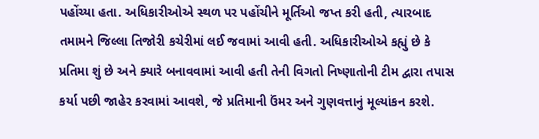પહોંચ્યા હતા. અધિકારીઓએ સ્થળ પર પહોંચીને મૂર્તિઓ જપ્ત કરી હતી, ત્યારબાદ તમામને જિલ્લા તિજોરી કચેરીમાં લઈ જવામાં આવી હતી. અધિકારીઓએ કહ્યું છે કે પ્રતિમા શું છે અને ક્યારે બનાવવામાં આવી હતી તેની વિગતો નિષ્ણાતોની ટીમ દ્વારા તપાસ કર્યા પછી જાહેર કરવામાં આવશે, જે પ્રતિમાની ઉંમર અને ગુણવત્તાનું મૂલ્યાંકન કરશે.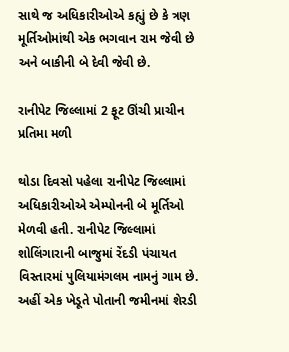સાથે જ અધિકારીઓએ કહ્યું છે કે ત્રણ મૂર્તિઓમાંથી એક ભગવાન રામ જેવી છે અને બાકીની બે દેવી જેવી છે.

રાનીપેટ જિલ્લામાં 2 ફૂટ ઊંચી પ્રાચીન પ્રતિમા મળી

થોડા દિવસો પહેલા રાનીપેટ જિલ્લામાં અધિકારીઓએ એમ્પોનની બે મૂર્તિઓ મેળવી હતી. રાનીપેટ જિલ્લામાં શોલિંગારાની બાજુમાં રેંદડી પંચાયત વિસ્તારમાં પુલિયામંગલમ નામનું ગામ છે. અહીં એક ખેડૂતે પોતાની જમીનમાં શેરડી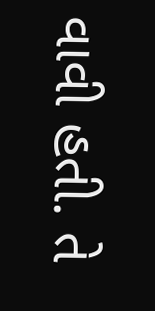વાવી હતી. તે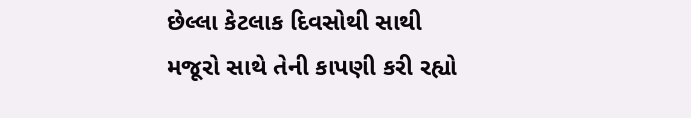છેલ્લા કેટલાક દિવસોથી સાથી મજૂરો સાથે તેની કાપણી કરી રહ્યો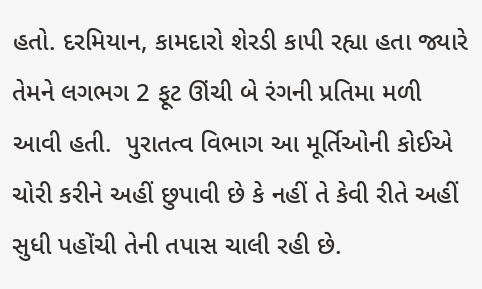હતો. દરમિયાન, કામદારો શેરડી કાપી રહ્યા હતા જ્યારે તેમને લગભગ 2 ફૂટ ઊંચી બે રંગની પ્રતિમા મળી આવી હતી.  પુરાતત્વ વિભાગ આ મૂર્તિઓની કોઈએ ચોરી કરીને અહીં છુપાવી છે કે નહીં તે કેવી રીતે અહીં સુધી પહોંચી તેની તપાસ ચાલી રહી છે.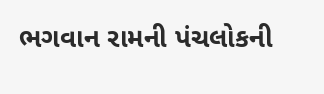ભગવાન રામની પંચલોકની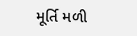મૂર્તિ મળી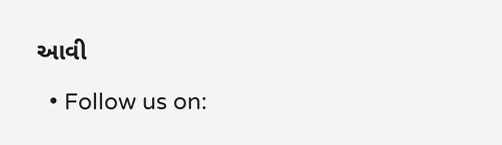આવી

  • Follow us on: